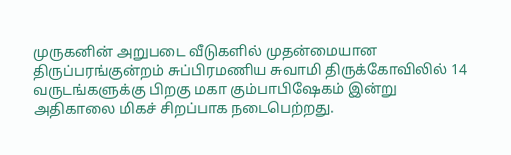முருகனின் அறுபடை வீடுகளில் முதன்மையான திருப்பரங்குன்றம் சுப்பிரமணிய சுவாமி திருக்கோவிலில் 14 வருடங்களுக்கு பிறகு மகா கும்பாபிஷேகம் இன்று அதிகாலை மிகச் சிறப்பாக நடைபெற்றது.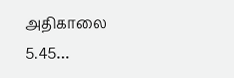அதிகாலை 5.45…